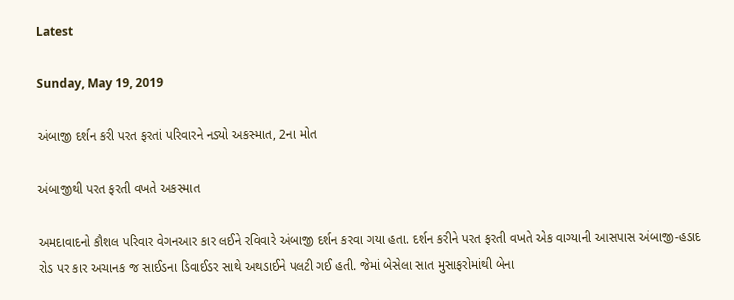Latest

Sunday, May 19, 2019

અંબાજી દર્શન કરી પરત ફરતાં પરિવારને નડ્યો અકસ્માત, 2ના મોત

અંબાજીથી પરત ફરતી વખતે અકસ્માત

અમદાવાદનો કૌશલ પરિવાર વેગનઆર કાર લઈને રવિવારે અંબાજી દર્શન કરવા ગયા હતા. દર્શન કરીને પરત ફરતી વખતે એક વાગ્યાની આસપાસ અંબાજી-હડાદ રોડ પર કાર અચાનક જ સાઈડના ડિવાઈડર સાથે અથડાઈને પલટી ગઈ હતી. જેમાં બેસેલા સાત મુસાફરોમાંથી બેના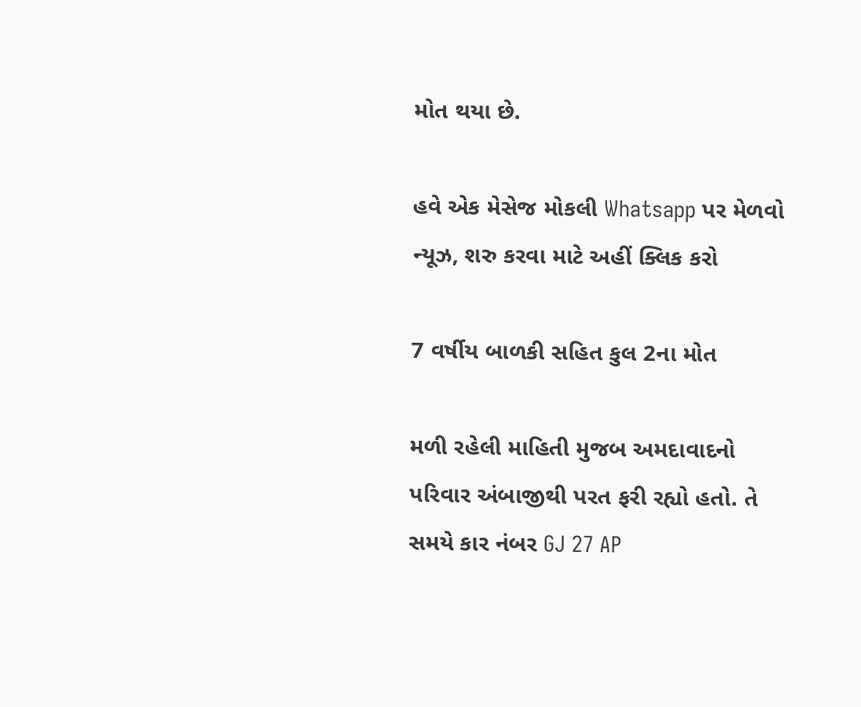મોત થયા છે.

હવે એક મેસેજ મોકલી Whatsapp પર મેળવો ન્યૂઝ, શરુ કરવા માટે અહીં ક્લિક કરો

7 વર્ષીય બાળકી સહિત કુલ 2ના મોત

મળી રહેલી માહિતી મુજબ અમદાવાદનો પરિવાર અંબાજીથી પરત ફરી રહ્યો હતો. તે સમયે કાર નંબર GJ 27 AP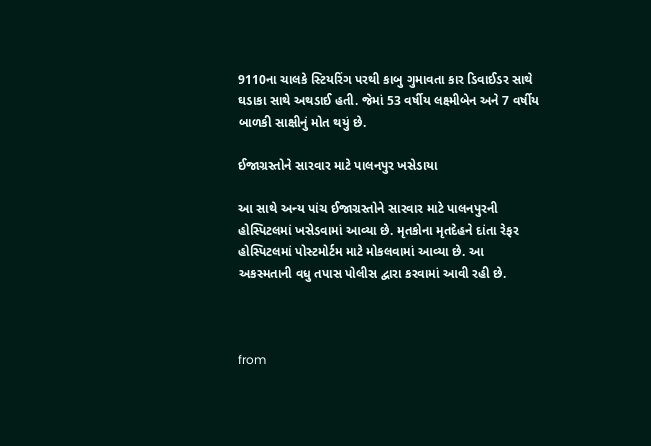9110ના ચાલકે સ્ટિયરિંગ પરથી કાબુ ગુમાવતા કાર ડિવાઈડર સાથે ઘડાકા સાથે અથડાઈ હતી. જેમાં 53 વર્ષીય લક્ષ્મીબેન અને 7 વર્ષીય બાળકી સાક્ષીનું મોત થયું છે.

ઈજાગ્રસ્તોને સારવાર માટે પાલનપુર ખસેડાયા

આ સાથે અન્ય પાંચ ઈજાગ્રસ્તોને સારવાર માટે પાલનપુરની હોસ્પિટલમાં ખસેડવામાં આવ્યા છે. મૃતકોના મૃતદેહને દાંતા રેફર હોસ્પિટલમાં પોસ્ટમોર્ટમ માટે મોકલવામાં આવ્યા છે. આ અકસ્મતાની વધુ તપાસ પોલીસ દ્વારા કરવામાં આવી રહી છે.



from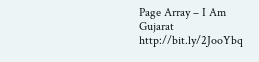Page Array – I Am Gujarat http://bit.ly/2JooYbq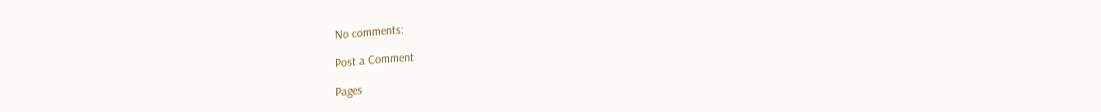No comments:

Post a Comment

Pages